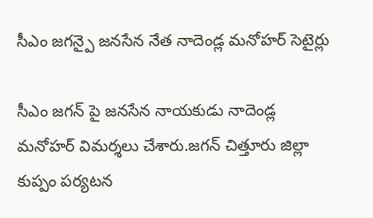సీఎం జగన్పై జనసేన నేత నాదెండ్ల మనోహర్ సెటైర్లు

సీఎం జగన్ పై జనసేన నాయకుడు నాదెండ్ల మనోహర్ విమర్శలు చేశారు.జగన్ చిత్తూరు జిల్లా కుప్పం పర్యటన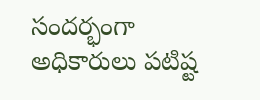సందర్భంగా అధికారులు పటిష్ట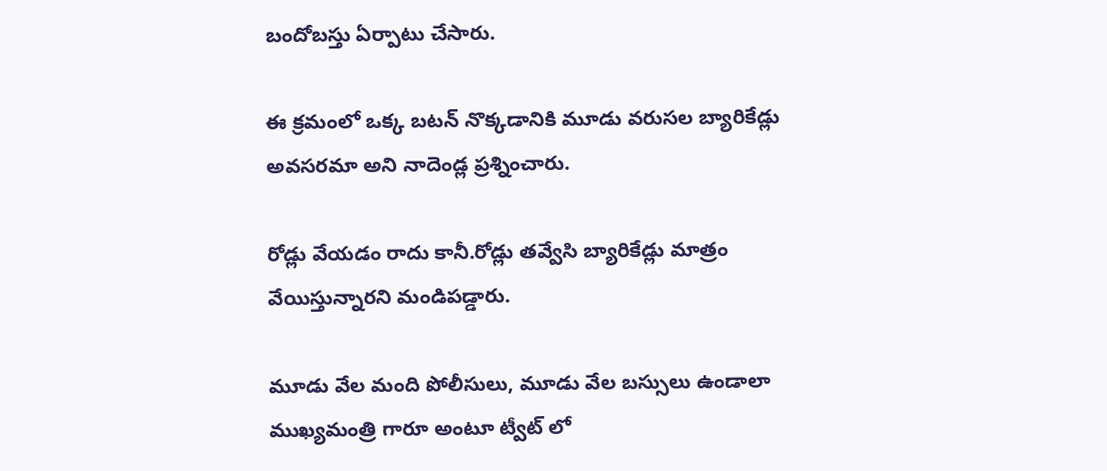బందోబస్తు ఏర్పాటు చేసారు.

ఈ క్రమంలో ఒక్క బటన్ నొక్కడానికి మూడు వరుసల బ్యారికేడ్లు అవసరమా అని నాదెండ్ల ప్రశ్నించారు.

రోడ్లు వేయడం రాదు కానీ.రోడ్లు తవ్వేసి బ్యారికేడ్లు మాత్రం వేయిస్తున్నారని మండిపడ్డారు.

మూడు వేల మంది పోలీసులు, మూడు వేల బస్సులు ఉండాలా ముఖ్యమంత్రి గారూ అంటూ ట్వీట్ లో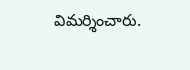విమర్శించారు.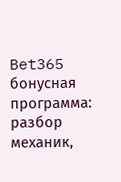Bet365 бонусная программа: разбор механик,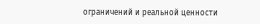ограничений и реальной ценности